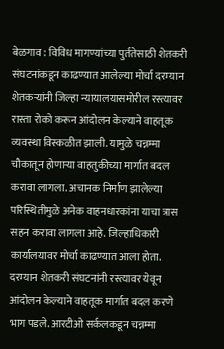बेळगाव : विविध मागण्यांच्या पुर्ततेसाठी शेतकरी संघटनांकडून काढण्यात आलेल्या मोर्चा दरम्यान शेतकऱ्यांनी जिल्हा न्यायालयासमोरील रस्त्यावर रास्ता रोको करून आंदोलन केल्याने वाहतूक व्यवस्था विस्कळीत झाली. यामुळे चन्नम्मा चौकातून होणाऱ्या वाहतुकीच्या मार्गात बदल करावा लागला. अचानक निर्माण झालेल्या परिस्थितीमुळे अनेक वाहनधारकांना याचा त्रास सहन करावा लागला आहे. जिल्हाधिकारी कार्यालयावर मोर्चा काढण्यात आला होता. दरम्यान शेतकरी संघटनांनी रस्त्यावर येवून आंदोलन केल्याने वाहतूक मार्गात बदल करणे भाग पडले. आरटीओ सर्कलकडून चन्नम्मा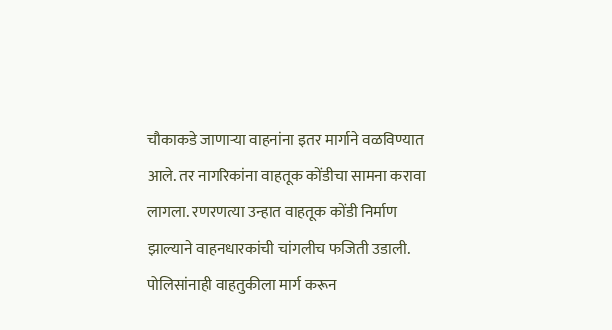चौकाकडे जाणाऱ्या वाहनांना इतर मार्गाने वळविण्यात आले. तर नागरिकांना वाहतूक कोंडीचा सामना करावा लागला. रणरणत्या उन्हात वाहतूक कोंडी निर्माण झाल्याने वाहनधारकांची चांगलीच फजिती उडाली. पोलिसांनाही वाहतुकीला मार्ग करून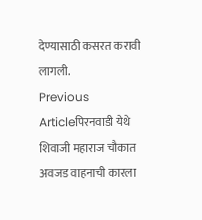देण्यासाठी कसरत करावी लागली.
Previous Articleपिरनवाडी येथे शिवाजी महाराज चौकात अवजड वाहनाची कारला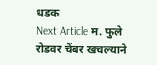धडक
Next Article म. फुले रोडवर चेंबर खचल्याने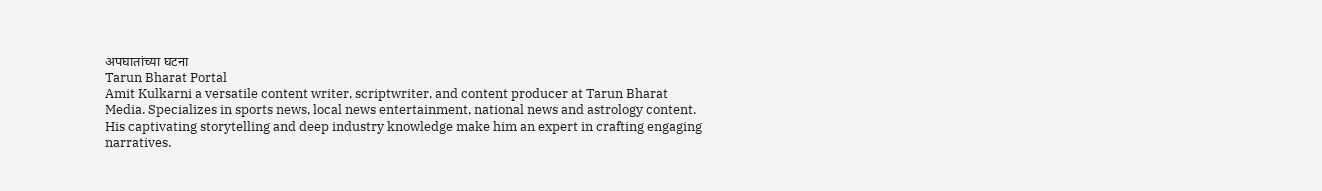अपघातांच्या घटना
Tarun Bharat Portal
Amit Kulkarni a versatile content writer, scriptwriter, and content producer at Tarun Bharat Media. Specializes in sports news, local news entertainment, national news and astrology content. His captivating storytelling and deep industry knowledge make him an expert in crafting engaging narratives.